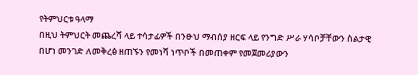የትምህርቱ ዓላማ
በዚህ ትምህርት መጨረሻ ላይ ተሳታፊዎች በንፁህ ማብሰያ ዘርፍ ላይ የንግድ ሥራ ሃሳቦቻቸውን ስልታዊ በሆነ መንገድ ለመቅረፅ ዘጠኙን የመነሻ ነጥቦች በመጠቀም የመጀመሪያውን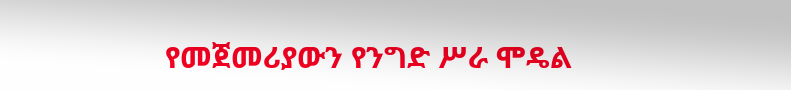የመጀመሪያውን የንግድ ሥራ ሞዴል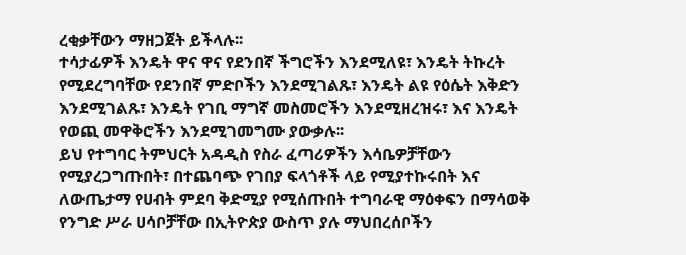ረቂቃቸውን ማዘጋጀት ይችላሉ፡፡
ተሳታፊዎች እንዴት ዋና ዋና የደንበኛ ችግሮችን እንደሚለዩ፣ እንዴት ትኩረት የሚደረግባቸው የደንበኛ ምድቦችን እንደሚገልጹ፣ እንዴት ልዩ የዕሴት እቅድን እንደሚገልጹ፣ እንዴት የገቢ ማግኛ መስመሮችን እንደሚዘረዝሩ፣ እና እንዴት የወጪ መዋቅሮችን እንደሚገመግሙ ያውቃሉ፡፡
ይህ የተግባር ትምህርት አዳዲስ የስራ ፈጣሪዎችን እሳቤዎቻቸውን የሚያረጋግጡበት፣ በተጨባጭ የገበያ ፍላጎቶች ላይ የሚያተኩሩበት እና ለውጤታማ የሀብት ምደባ ቅድሚያ የሚሰጡበት ተግባራዊ ማዕቀፍን በማሳወቅ የንግድ ሥራ ሀሳቦቻቸው በኢትዮጵያ ውስጥ ያሉ ማህበረሰቦችን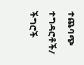ተጨባጭ ተግዳሮቶች/ ችግሮች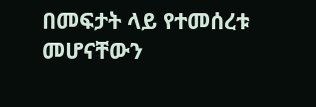በመፍታት ላይ የተመሰረቱ መሆናቸውን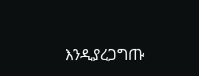እንዲያረጋግጡ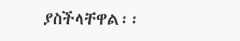ያስችላቸዋል፡፡